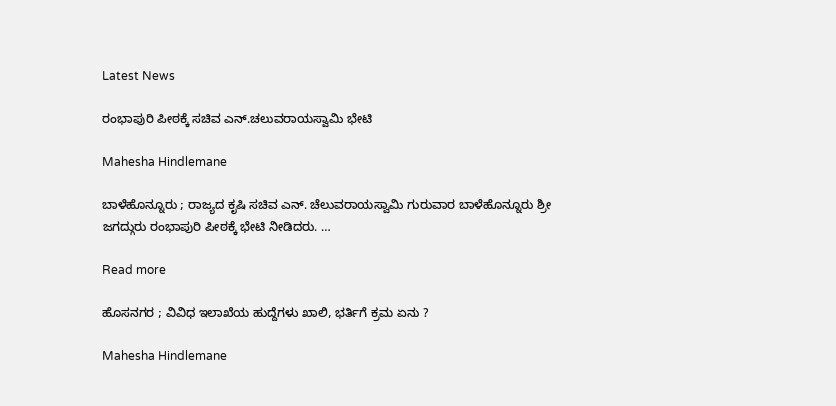Latest News

ರಂಭಾಪುರಿ ಪೀಠಕ್ಕೆ ಸಚಿವ ಎನ್.ಚಲುವರಾಯಸ್ವಾಮಿ ಭೇಟಿ

Mahesha Hindlemane

ಬಾಳೆಹೊನ್ನೂರು ; ರಾಜ್ಯದ ಕೃಷಿ ಸಚಿವ ಎನ್. ಚೆಲುವರಾಯಸ್ವಾಮಿ ಗುರುವಾರ ಬಾಳೆಹೊನ್ನೂರು ಶ್ರೀ ಜಗದ್ಗುರು ರಂಭಾಪುರಿ ಪೀಠಕ್ಕೆ ಭೇಟಿ ನೀಡಿದರು. …

Read more

ಹೊಸನಗರ ; ವಿವಿಧ ಇಲಾಖೆಯ ಹುದ್ದೆಗಳು ಖಾಲಿ, ಭರ್ತಿಗೆ ಕ್ರಮ ಏನು ?

Mahesha Hindlemane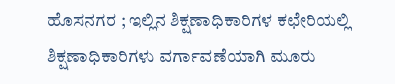ಹೊಸನಗರ ; ಇಲ್ಲಿನ ಶಿಕ್ಷಣಾಧಿಕಾರಿಗಳ ಕಛೇರಿಯಲ್ಲಿ ಶಿಕ್ಷಣಾಧಿಕಾರಿಗಳು ವರ್ಗಾವಣೆಯಾಗಿ ಮೂರು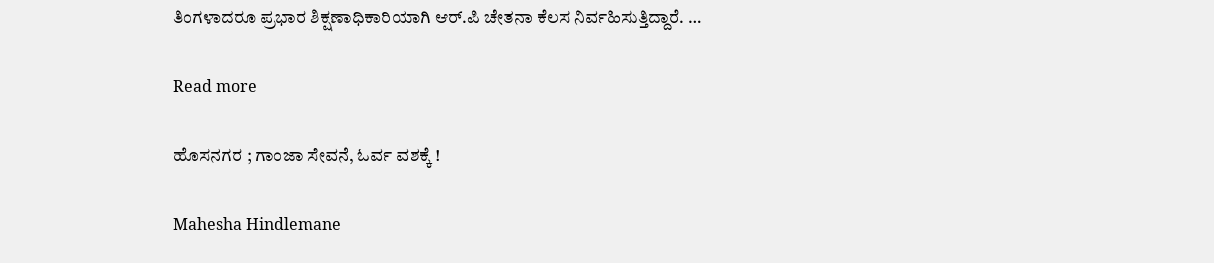ತಿಂಗಳಾದರೂ ಪ್ರಭಾರ ಶಿಕ್ಷಣಾಧಿಕಾರಿಯಾಗಿ ಆರ್.ಪಿ ಚೇತನಾ ಕೆಲಸ ನಿರ್ವಹಿಸುತ್ತಿದ್ದಾರೆ. …

Read more

ಹೊಸನಗರ ; ಗಾಂಜಾ ಸೇವನೆ, ಓರ್ವ ವಶಕ್ಕೆ !

Mahesha Hindlemane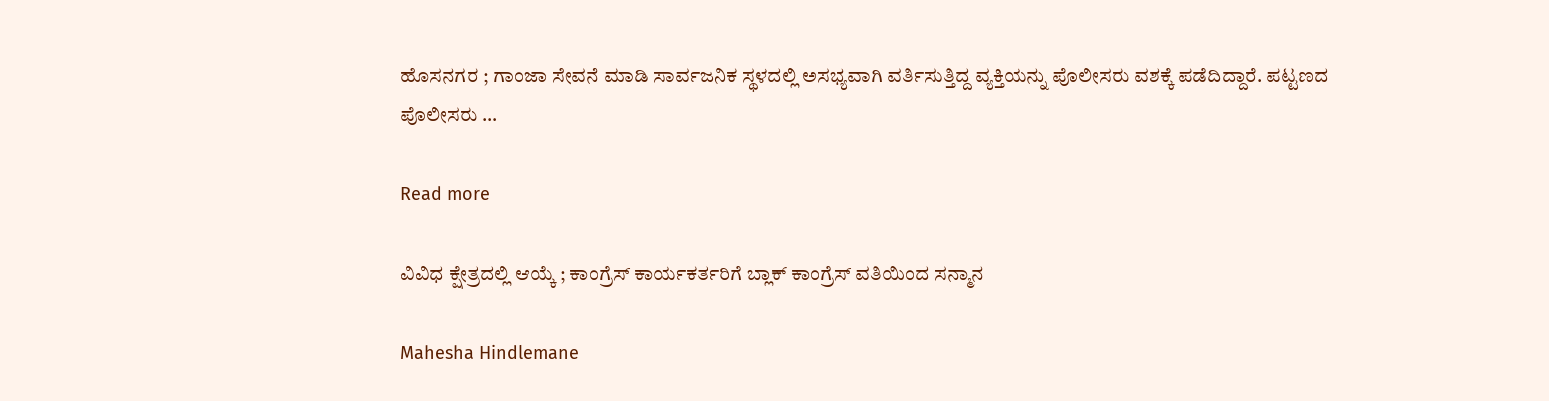ಹೊಸನಗರ ; ಗಾಂಜಾ ಸೇವನೆ ಮಾಡಿ ಸಾರ್ವಜನಿಕ ಸ್ಥಳದಲ್ಲಿ ಅಸಭ್ಯವಾಗಿ ವರ್ತಿಸುತ್ತಿದ್ದ ವ್ಯಕ್ತಿಯನ್ನು ಪೊಲೀಸರು ವಶಕ್ಕೆ ಪಡೆದಿದ್ದಾರೆ. ಪಟ್ಟಣದ ಪೊಲೀಸರು …

Read more

ವಿವಿಧ ಕ್ಷೇತ್ರದಲ್ಲಿ ಆಯ್ಕೆ ; ಕಾಂಗ್ರೆಸ್ ಕಾರ್ಯಕರ್ತರಿಗೆ ಬ್ಲಾಕ್ ಕಾಂಗ್ರೆಸ್ ವತಿಯಿಂದ ಸನ್ಮಾನ

Mahesha Hindlemane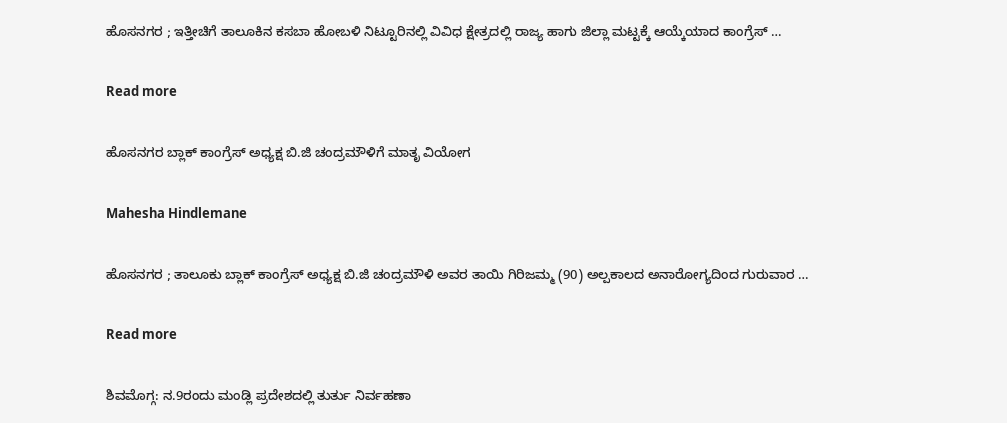ಹೊಸನಗರ ; ಇತ್ತೀಚಿಗೆ ತಾಲೂಕಿನ ಕಸಬಾ ಹೋಬಳಿ ನಿಟ್ಟೂರಿನಲ್ಲಿ ವಿವಿಧ ಕ್ಷೇತ್ರದಲ್ಲಿ ರಾಜ್ಯ ಹಾಗು ಜಿಲ್ಲಾ ಮಟ್ಟಕ್ಕೆ ಆಯ್ಕೆಯಾದ ಕಾಂಗ್ರೆಸ್ …

Read more

ಹೊಸನಗರ ಬ್ಲಾಕ್ ಕಾಂಗ್ರೆಸ್ ಅಧ್ಯಕ್ಷ ಬಿ.ಜಿ ಚಂದ್ರಮೌಳಿಗೆ ಮಾತೃ ವಿಯೋಗ

Mahesha Hindlemane

ಹೊಸನಗರ ; ತಾಲೂಕು ಬ್ಲಾಕ್ ಕಾಂಗ್ರೆಸ್ ಅಧ್ಯಕ್ಷ ಬಿ.ಜಿ ಚಂದ್ರಮೌಳಿ ಅವರ ತಾಯಿ ಗಿರಿಜಮ್ಮ (90) ಅಲ್ಪಕಾಲದ ಅನಾರೋಗ್ಯದಿಂದ ಗುರುವಾರ …

Read more

ಶಿವಮೊಗ್ಗ: ನ.9ರಂದು ಮಂಡ್ಲಿ ಪ್ರದೇಶದಲ್ಲಿ ತುರ್ತು ನಿರ್ವಹಣಾ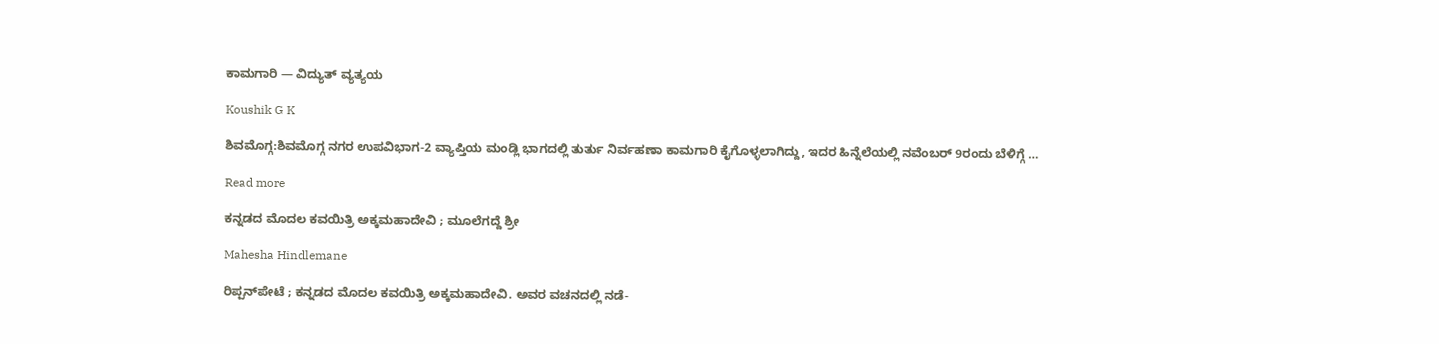ಕಾಮಗಾರಿ — ವಿದ್ಯುತ್ ವ್ಯತ್ಯಯ

Koushik G K

ಶಿವಮೊಗ್ಗ:ಶಿವಮೊಗ್ಗ ನಗರ ಉಪವಿಭಾಗ-2 ವ್ಯಾಪ್ತಿಯ ಮಂಡ್ಲಿ ಭಾಗದಲ್ಲಿ ತುರ್ತು ನಿರ್ವಹಣಾ ಕಾಮಗಾರಿ ಕೈಗೊಳ್ಳಲಾಗಿದ್ದು, ಇದರ ಹಿನ್ನೆಲೆಯಲ್ಲಿ ನವೆಂಬರ್ 9ರಂದು ಬೆಳಿಗ್ಗೆ …

Read more

ಕನ್ನಡದ ಮೊದಲ ಕವಯಿತ್ರಿ ಅಕ್ಕಮಹಾದೇವಿ ; ಮೂಲೆಗದ್ದೆ ಶ್ರೀ

Mahesha Hindlemane

ರಿಪ್ಪನ್‌ಪೇಟೆ ; ಕನ್ನಡದ ಮೊದಲ ಕವಯಿತ್ರಿ ಅಕ್ಕಮಹಾದೇವಿ. ಅವರ ವಚನದಲ್ಲಿ ನಡೆ-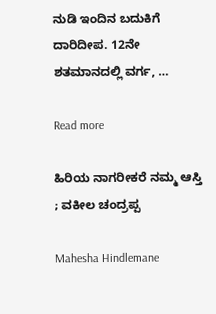ನುಡಿ ಇಂದಿನ ಬದುಕಿಗೆ ದಾರಿದೀಪ. 12ನೇ ಶತಮಾನದಲ್ಲಿ ವರ್ಗ, …

Read more

ಹಿರಿಯ ನಾಗರೀಕರೆ ನಮ್ಮ ಆಸ್ತಿ ; ವಕೀಲ ಚಂದ್ರಪ್ಪ

Mahesha Hindlemane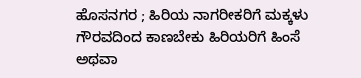ಹೊಸನಗರ ; ಹಿರಿಯ ನಾಗರೀಕರಿಗೆ ಮಕ್ಕಳು ಗೌರವದಿಂದ ಕಾಣಬೇಕು ಹಿರಿಯರಿಗೆ ಹಿಂಸೆ ಅಥವಾ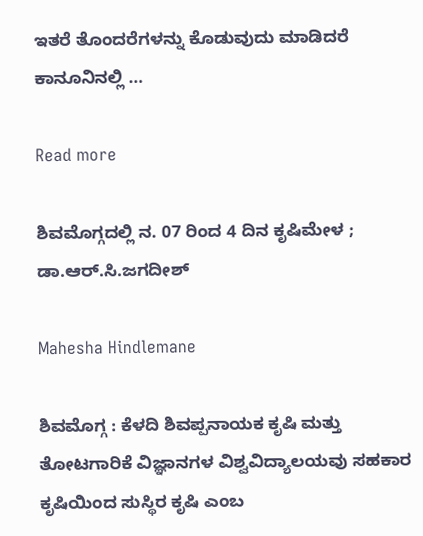ಇತರೆ ತೊಂದರೆಗಳನ್ನು ಕೊಡುವುದು ಮಾಡಿದರೆ ಕಾನೂನಿನಲ್ಲಿ …

Read more

ಶಿವಮೊಗ್ಗದಲ್ಲಿ ನ. 07 ರಿಂದ 4 ದಿನ ಕೃಷಿಮೇಳ ; ಡಾ.ಆರ್.ಸಿ.ಜಗದೀಶ್

Mahesha Hindlemane

ಶಿವಮೊಗ್ಗ : ಕೆಳದಿ ಶಿವಪ್ಪನಾಯಕ ಕೃಷಿ ಮತ್ತು ತೋಟಗಾರಿಕೆ ವಿಜ್ಞಾನಗಳ ವಿಶ್ವವಿದ್ಯಾಲಯವು ಸಹಕಾರ ಕೃಷಿಯಿಂದ ಸುಸ್ಥಿರ ಕೃಷಿ ಎಂಬ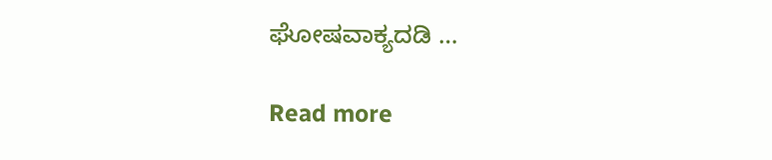ಘೋಷವಾಕ್ಯದಡಿ …

Read more